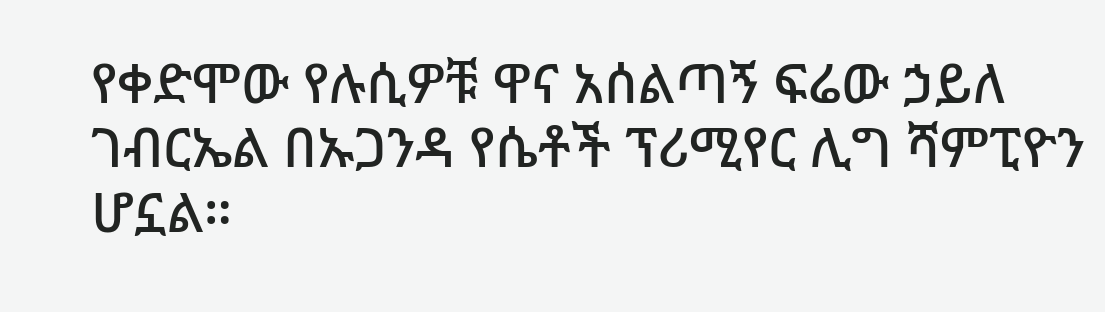የቀድሞው የሉሲዎቹ ዋና አሰልጣኝ ፍሬው ኃይለ ገብርኤል በኡጋንዳ የሴቶች ፕሪሚየር ሊግ ሻምፒዮን ሆኗል።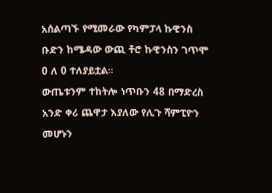አሰልጣኙ የሚመራው የካምፓላ ኩዊንስ ቡድን ከሜዳው ውጪ ቶሮ ኩዊንስን ገጥሞ 0 ለ 0 ተለያይቷል።
ውጤቱንም ተከትሎ ነጥቡን 48 በማድረስ አንድ ቀሪ ጨዋታ እያለው የሊጉ ሻምፒዮን መሆኑን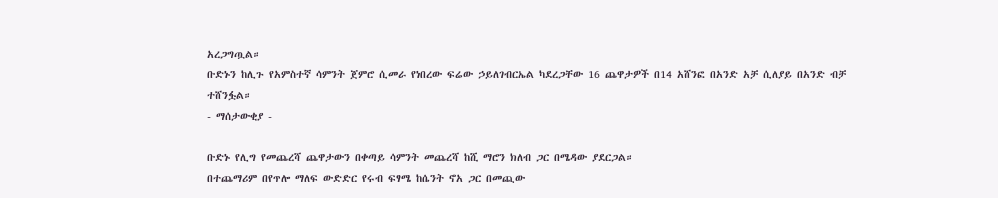አረጋግጧል።
ቡድኑን ከሊጉ የአምስተኛ ሳምንት ጀምሮ ሲመራ የነበረው ፍሬው ኃይለገብርኤል ካደረጋቸው 16 ጨዋታዎች በ14 አሸንፎ በአንድ አቻ ሲለያይ በአንድ ብቻ ተሸንፏል።
- ማሰታውቂያ -

ቡድኑ የሊግ የመጨረሻ ጨዋታውን በቀጣይ ሳምንት መጨረሻ ከሺ ማሮን ክለብ ጋር በሜዳው ያደርጋል።
በተጨማሪም በየጥሎ ማለፍ ውድድር የሩብ ፍፃሜ ከሴንት ኖአ ጋር በመጪው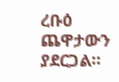ረቡዕ ጨዋታውን ያደርጋል።